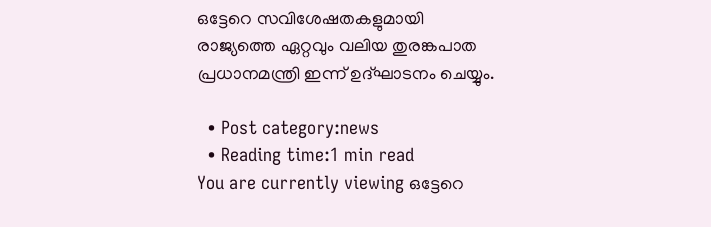ഒട്ടേറെ സവിശേഷതകളുമായി രാജ്യത്തെ ഏറ്റവും വലിയ തുരങ്കപാത പ്രധാനമന്ത്രി ഇന്ന് ഉദ്ഘാടനം ചെയ്യും.

  • Post category:news
  • Reading time:1 min read
You are currently viewing ഒട്ടേറെ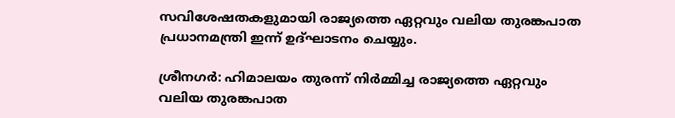സവിശേഷതകളുമായി രാജ്യത്തെ ഏറ്റവും വലിയ തുരങ്കപാത പ്രധാനമന്ത്രി ഇന്ന് ഉദ്ഘാടനം ചെയ്യും.

ശ്രീനഗര്‍: ഹിമാലയം തുരന്ന് നിര്‍മ്മിച്ച രാജ്യത്തെ ഏറ്റവും വലിയ തുരങ്കപാത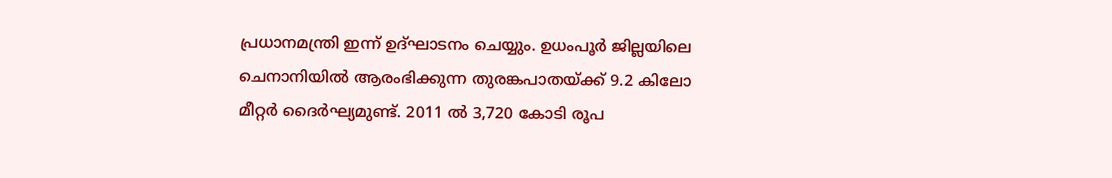പ്രധാനമന്ത്രി ഇന്ന് ഉദ്ഘാടനം ചെയ്യും. ഉധംപൂര്‍ ജില്ലയിലെ ചെനാനിയില്‍ ആരംഭിക്കുന്ന തുരങ്കപാതയ്ക്ക് 9.2 കിലോ മീറ്റര്‍ ദൈര്‍ഘ്യമുണ്ട്. 2011 ല്‍ 3,720 കോടി രൂപ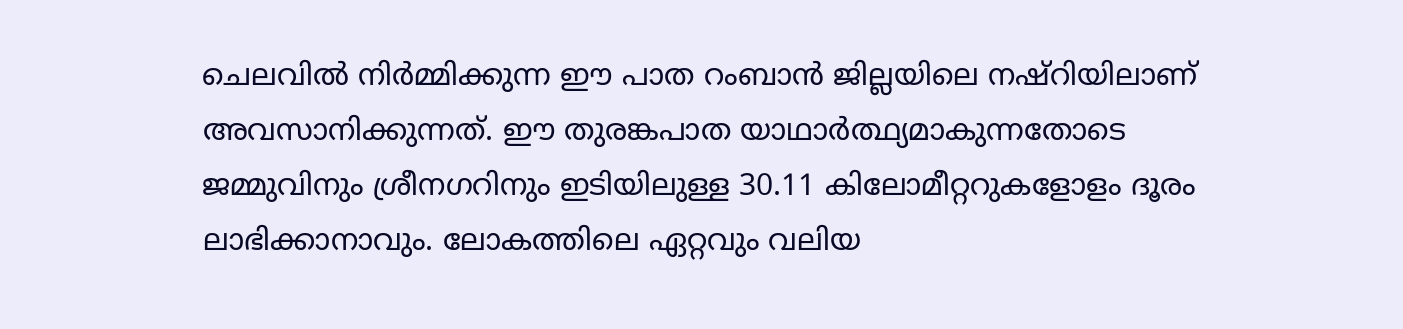ചെലവില്‍ നിര്‍മ്മിക്കുന്ന ഈ പാത റംബാന്‍ ജില്ലയിലെ നഷ്‌റിയിലാണ് അവസാനിക്കുന്നത്. ഈ തുരങ്കപാത യാഥാര്‍ത്ഥ്യമാകുന്നതോടെ ജമ്മുവിനും ശ്രീനഗറിനും ഇടിയിലുള്ള 30.11 കിലോമീറ്ററുകളോളം ദൂരം ലാഭിക്കാനാവും. ലോകത്തിലെ ഏറ്റവും വലിയ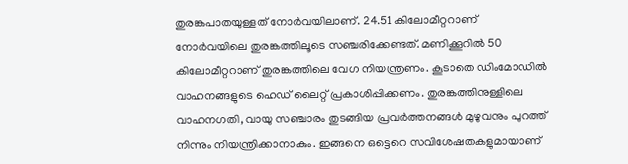തുരങ്കപാതയുള്ളത് നോര്‍വയിലാണ്. 24.51 കിലോമീറ്ററാണ് നോര്‍വയിലെ തുരങ്കത്തിലൂടെ സഞ്ചരിക്കേണ്ടത്. മണിക്കൂറില്‍ 50 കിലോമീറ്ററാണ് തുരങ്കത്തിലെ വേഗ നിയന്ത്രണം. കൂടാതെ ഡിംമോഡില്‍ വാഹനങ്ങളുടെ ഹെഡ് ലൈറ്റ് പ്രകാശിപ്പിക്കണം. തുരങ്കത്തിനുള്ളിലെ വാഹനഗതി, വായു സഞ്ചാരം തുടങ്ങിയ പ്രവര്‍ത്തനങ്ങള്‍ മുഴുവനും പുറത്ത് നിന്നും നിയന്ത്രിക്കാനാകും. ഇങ്ങനെ ഒട്ടെറെ സവിശേഷതകളുമായാണ്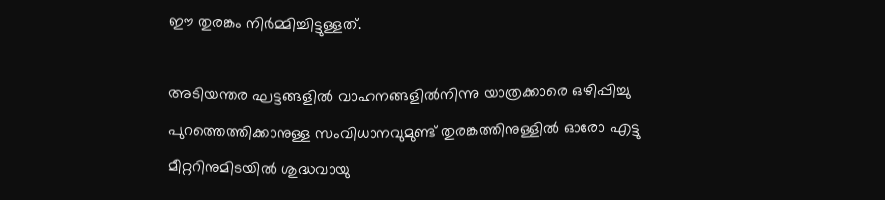ഈ തുരങ്കം നിര്‍മ്മിച്ചിട്ടുള്ളത്.

അടിയന്തര ഘട്ടങ്ങളില്‍ വാഹനങ്ങളില്‍നിന്നു യാത്രക്കാരെ ഒഴിപ്പിച്ചു പുറത്തെത്തിക്കാനുള്ള സംവിധാനവുമുണ്ട് തുരങ്കത്തിനുള്ളില്‍ ഓരോ എട്ടു മീറ്ററിനുമിടയില്‍ ശുദ്ധവായു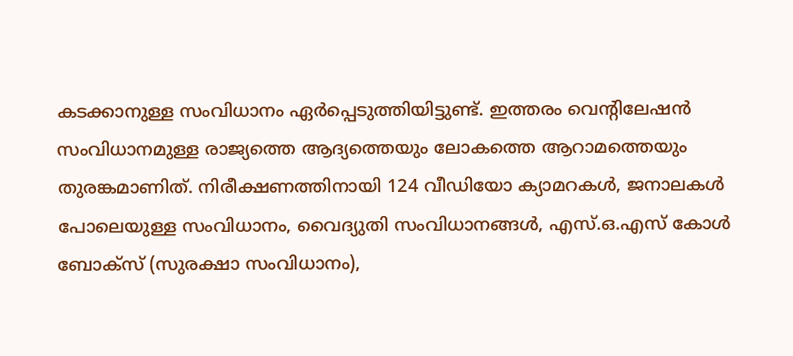കടക്കാനുള്ള സംവിധാനം ഏര്‍പ്പെടുത്തിയിട്ടുണ്ട്. ഇത്തരം വെന്റിലേഷന്‍ സംവിധാനമുള്ള രാജ്യത്തെ ആദ്യത്തെയും ലോകത്തെ ആറാമത്തെയും തുരങ്കമാണിത്. നിരീക്ഷണത്തിനായി 124 വീഡിയോ ക്യാമറകള്‍, ജനാലകള്‍ പോലെയുള്ള സംവിധാനം, വൈദ്യുതി സംവിധാനങ്ങള്‍, എസ്.ഒ.എസ് കോള്‍ ബോക്‌സ് (സുരക്ഷാ സംവിധാനം),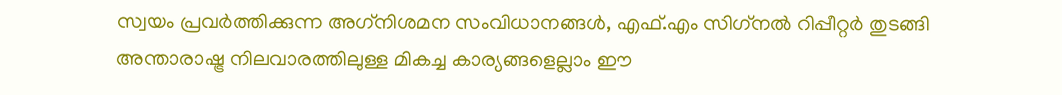സ്വയം പ്രവര്‍ത്തിക്കുന്ന അഗ്‌നിശമന സംവിധാനങ്ങള്‍, എഫ്.എം സിഗ്‌നല്‍ റിപ്പീറ്റര്‍ തുടങ്ങി അന്താരാഷ്ട്ര നിലവാരത്തിലുള്ള മികച്ച കാര്യങ്ങളെല്ലാം ഈ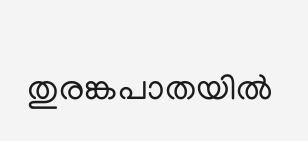തുരങ്കപാതയില്‍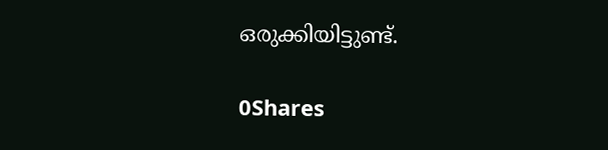ഒരുക്കിയിട്ടുണ്ട്.

0Shares